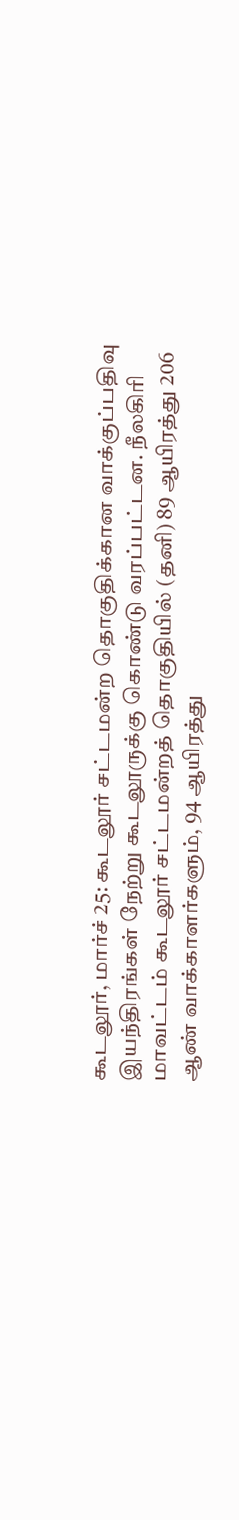கூடலூர், மார்ச் 25: கூடலூர் சட்டமன்ற தொகுதிக்கான வாக்குப்பதிவு இயந்திரங்கள் நேற்று கூடலூருக்கு கொண்டு வரப்பட்டன. நீலகிரி மாவட்டம் கூடலூர் சட்டமன்றத் தொகுதியில் (தனி) 89 ஆயிரத்து 206 ஆண் வாக்காளர்களும், 94 ஆயிரத்து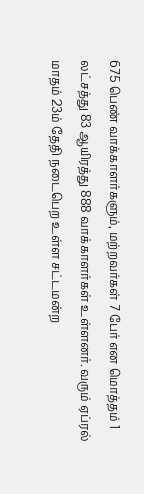675 பெண் வாக்காளர்களும், மற்றவர்கள் 7 பேர் என மொத்தம் 1 லட்சத்து 83 ஆயிரத்து 888 வாக்காளர்கள் உள்ளனர். வரும் ஏப்ரல் மாதம் 23ம் தேதி நடைபெற உள்ள சட்டமன்ற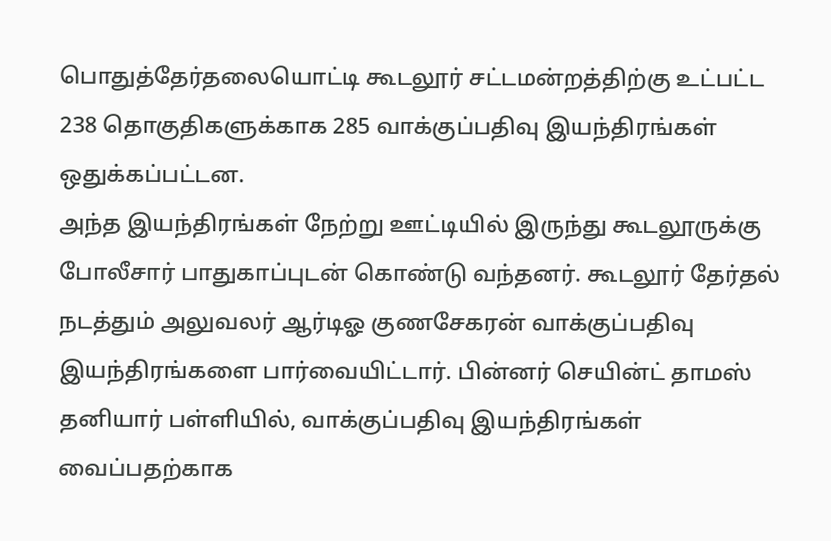பொதுத்தேர்தலையொட்டி கூடலூர் சட்டமன்றத்திற்கு உட்பட்ட 238 தொகுதிகளுக்காக 285 வாக்குப்பதிவு இயந்திரங்கள் ஒதுக்கப்பட்டன.
அந்த இயந்திரங்கள் நேற்று ஊட்டியில் இருந்து கூடலூருக்கு போலீசார் பாதுகாப்புடன் கொண்டு வந்தனர். கூடலூர் தேர்தல் நடத்தும் அலுவலர் ஆர்டிஓ குணசேகரன் வாக்குப்பதிவு இயந்திரங்களை பார்வையிட்டார். பின்னர் செயின்ட் தாமஸ் தனியார் பள்ளியில், வாக்குப்பதிவு இயந்திரங்கள் வைப்பதற்காக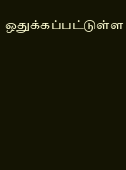ஒதுக்கப்பட்டுள்ள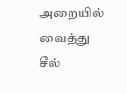அறையில் வைத்து சீல்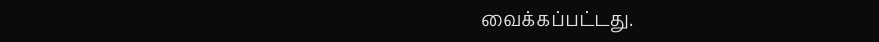வைக்கப்பட்டது.